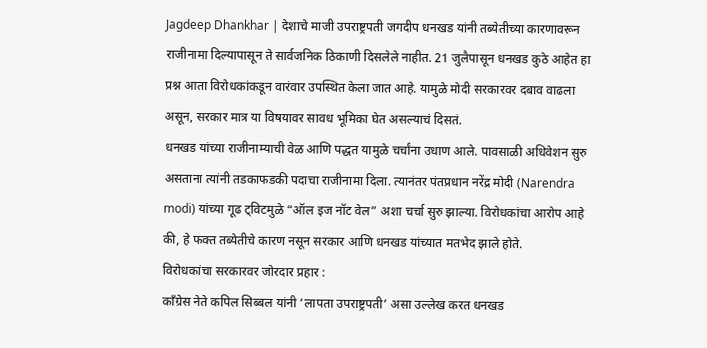Jagdeep Dhankhar | देशाचे माजी उपराष्ट्रपती जगदीप धनखड यांनी तब्येतीच्या कारणावरून राजीनामा दिल्यापासून ते सार्वजनिक ठिकाणी दिसलेले नाहीत. 21 जुलैपासून धनखड कुठे आहेत हा प्रश्न आता विरोधकांकडून वारंवार उपस्थित केला जात आहे. यामुळे मोदी सरकारवर दबाव वाढला असून, सरकार मात्र या विषयावर सावध भूमिका घेत असल्याचं दिसतं.
धनखड यांच्या राजीनाम्याची वेळ आणि पद्धत यामुळे चर्चांना उधाण आले. पावसाळी अधिवेशन सुरु असताना त्यांनी तडकाफडकी पदाचा राजीनामा दिला. त्यानंतर पंतप्रधान नरेंद्र मोदी (Narendra modi) यांच्या गूढ ट्विटमुळे “ऑल इज नॉट वेल” अशा चर्चा सुरु झाल्या. विरोधकांचा आरोप आहे की, हे फक्त तब्येतीचे कारण नसून सरकार आणि धनखड यांच्यात मतभेद झाले होते.
विरोधकांचा सरकारवर जोरदार प्रहार :
काँग्रेस नेते कपिल सिब्बल यांनी ‘लापता उपराष्ट्रपती’ असा उल्लेख करत धनखड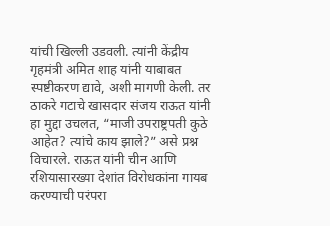यांची खिल्ली उडवली. त्यांनी केंद्रीय गृहमंत्री अमित शाह यांनी याबाबत स्पष्टीकरण द्यावे, अशी मागणी केली. तर ठाकरे गटाचे खासदार संजय राऊत यांनी हा मुद्दा उचलत, “माजी उपराष्ट्रपती कुठे आहेत? त्यांचे काय झाले?” असे प्रश्न विचारले. राऊत यांनी चीन आणि रशियासारख्या देशांत विरोधकांना गायब करण्याची परंपरा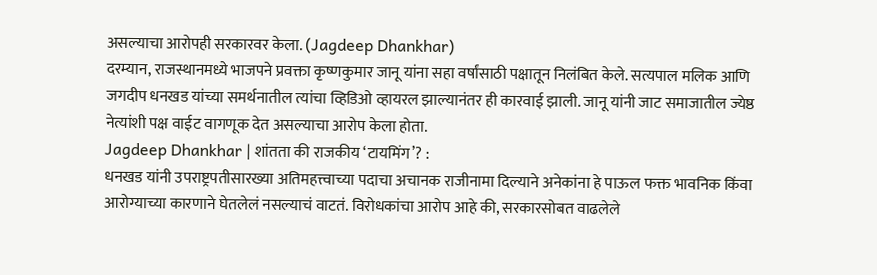असल्याचा आरोपही सरकारवर केला. (Jagdeep Dhankhar)
दरम्यान, राजस्थानमध्ये भाजपने प्रवक्ता कृष्णकुमार जानू यांना सहा वर्षांसाठी पक्षातून निलंबित केले. सत्यपाल मलिक आणि जगदीप धनखड यांच्या समर्थनातील त्यांचा व्हिडिओ व्हायरल झाल्यानंतर ही कारवाई झाली. जानू यांनी जाट समाजातील ज्येष्ठ नेत्यांशी पक्ष वाईट वागणूक देत असल्याचा आरोप केला होता.
Jagdeep Dhankhar | शांतता की राजकीय ‘टायमिंग’? :
धनखड यांनी उपराष्ट्रपतीसारख्या अतिमहत्त्वाच्या पदाचा अचानक राजीनामा दिल्याने अनेकांना हे पाऊल फक्त भावनिक किंवा आरोग्याच्या कारणाने घेतलेलं नसल्याचं वाटतं. विरोधकांचा आरोप आहे की, सरकारसोबत वाढलेले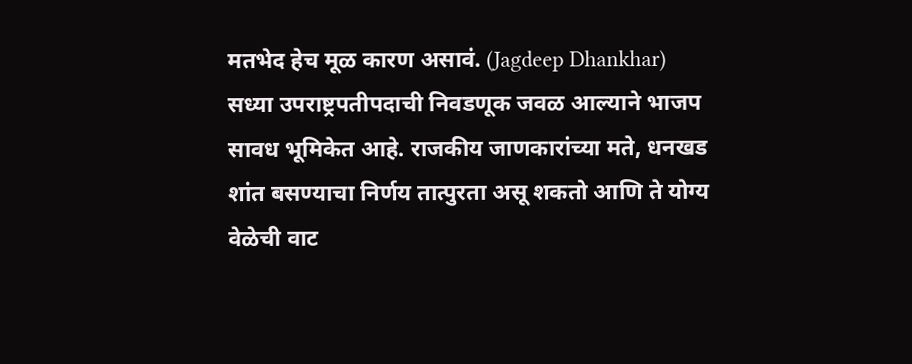मतभेद हेच मूळ कारण असावं. (Jagdeep Dhankhar)
सध्या उपराष्ट्रपतीपदाची निवडणूक जवळ आल्याने भाजप सावध भूमिकेत आहे. राजकीय जाणकारांच्या मते, धनखड शांत बसण्याचा निर्णय तात्पुरता असू शकतो आणि ते योग्य वेळेची वाट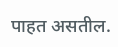पाहत असतील.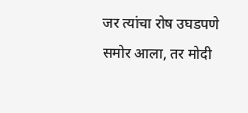जर त्यांचा रोष उघडपणे समोर आला, तर मोदी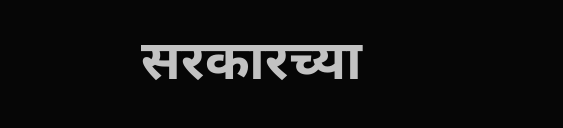सरकारच्या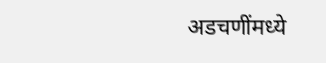अडचणींमध्ये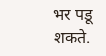भर पडू शकते.